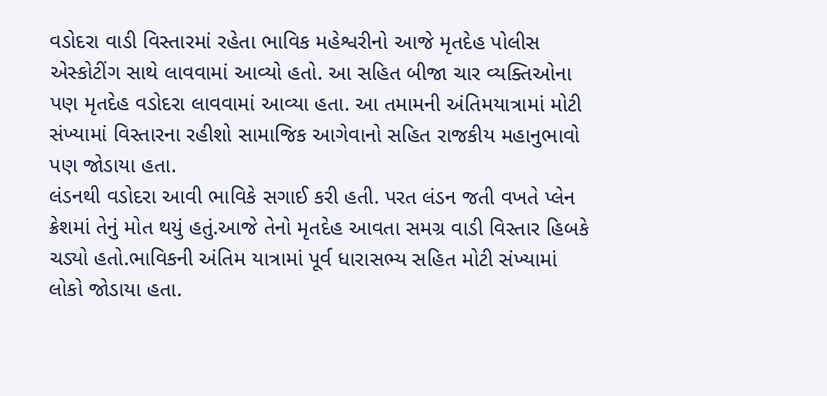વડોદરા વાડી વિસ્તારમાં રહેતા ભાવિક મહેશ્વરીનો આજે મૃતદેહ પોલીસ એસ્કોટીંગ સાથે લાવવામાં આવ્યો હતો. આ સહિત બીજા ચાર વ્યક્તિઓના પણ મૃતદેહ વડોદરા લાવવામાં આવ્યા હતા. આ તમામની અંતિમયાત્રામાં મોટી સંખ્યામાં વિસ્તારના રહીશો સામાજિક આગેવાનો સહિત રાજકીય મહાનુભાવો પણ જોડાયા હતા.
લંડનથી વડોદરા આવી ભાવિકે સગાઈ કરી હતી. પરત લંડન જતી વખતે પ્લેન ક્રેશમાં તેનું મોત થયું હતું.આજે તેનો મૃતદેહ આવતા સમગ્ર વાડી વિસ્તાર હિબકે ચડ્યો હતો.ભાવિકની અંતિમ યાત્રામાં પૂર્વ ધારાસભ્ય સહિત મોટી સંખ્યામાં લોકો જોડાયા હતા.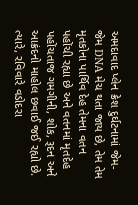અમદાવાદ પ્લેન ક્રેશ દુર્ઘટનામાં જેમ-જેમ DNA મેચ થતા જાય છે, તેમ તેમ મૃતકોના પાર્થિવ દેહ તેમના વતન પહોંચી રહ્યા છે અને વતનમાં મૃતદેહ પહોંચતાજ ગમગીની, શોક, રૂદન અને આક્રંદનો માહોલ છવાઈ જઈ રહ્યો છે. ત્યારે, રવિવારે વડોદરા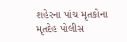શહેરના પાંચ મૃતકોના મૃતદેહ પોલીસ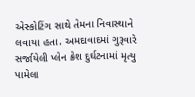એસ્કોટિંગ સાથે તેમના નિવાસ્થાને લવાયા હતા. અમદાવાદમાં ગુરૂવારે સર્જાયેલી પ્લેન ક્રેશ દુર્ઘટનામાં મૃત્યુ પામેલા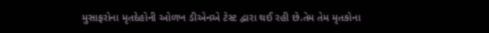મુસાફરોના મૃતદેહોની ઓળખ ડીએનએ ટેસ્ટ દ્વારા થઈ રહી છે.તેમ તેમ મૃતકોના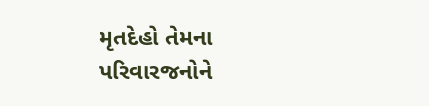મૃતદેહો તેમના પરિવારજનોને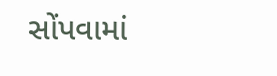સોંપવામાં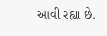આવી રહ્યા છે.